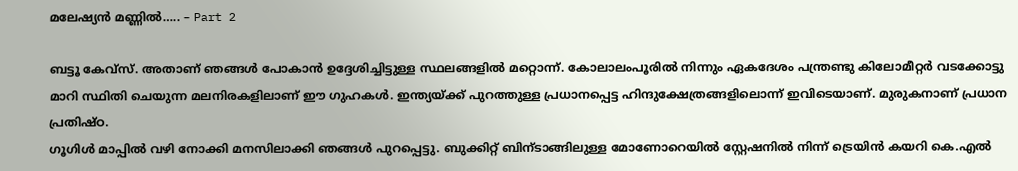മലേഷ്യന്‍ മണ്ണില്‍….. – Part 2

ബട്ടൂ കേവ്സ്. അതാണ്‌ ഞങ്ങള്‍ പോകാന്‍ ഉദ്ദേശിച്ചിട്ടുള്ള സ്ഥലങ്ങളില്‍ മറ്റൊന്ന്. കോലാലംപൂരില്‍ നിന്നും ഏകദേശം പന്ത്രണ്ടു കിലോമീറ്റര്‍ വടക്കോട്ടു മാറി സ്ഥിതി ചെയുന്ന മലനിരകളിലാണ് ഈ ഗുഹകള്‍. ഇന്ത്യയ്ക്ക് പുറത്തുള്ള പ്രധാനപ്പെട്ട ഹിന്ദുക്ഷേത്രങ്ങളിലൊന്ന് ഇവിടെയാണ്. മുരുകനാണ് പ്രധാന പ്രതിഷ്ഠ.
ഗൂഗിള്‍ മാപ്പില്‍ വഴി നോക്കി മനസിലാക്കി ഞങ്ങള്‍ പുറപ്പെട്ടു. ബുക്കിറ്റ് ബിന്ടാങ്ങിലുള്ള മോണോറെയില്‍ സ്റ്റേഷനില്‍ നിന്ന് ട്രെയിന്‍ കയറി കെ.എല്‍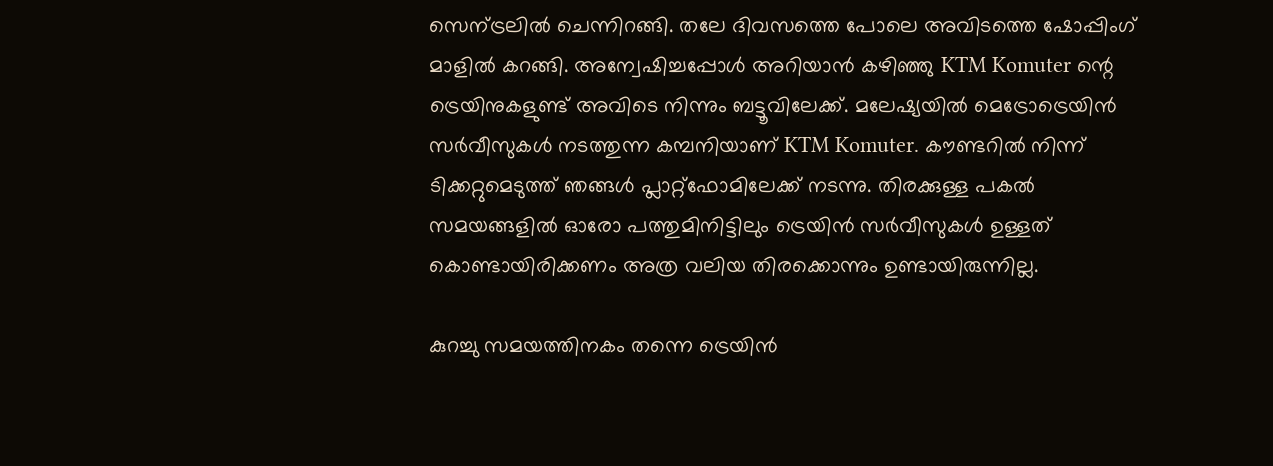സെന്ട്രലില്‍ ചെന്നിറങ്ങി. തലേ ദിവസത്തെ പോലെ അവിടത്തെ ഷോപ്പിംഗ്‌ മാളില്‍ കറങ്ങി. അന്വേഷിച്ചപ്പോള്‍ അറിയാന്‍ കഴിഞ്ഞു KTM Komuter ന്റെ ട്രെയിനുകളുണ്ട് അവിടെ നിന്നും ബട്ടൂവിലേക്ക്. മലേഷ്യയില്‍ മെട്രോട്രെയിന്‍ സര്‍വീസുകള്‍ നടത്തുന്ന കമ്പനിയാണ് KTM Komuter. കൗണ്ടറില്‍ നിന്ന് ടിക്കറ്റുമെടുത്ത് ഞങ്ങള്‍ പ്ലാറ്റ്ഫോമിലേക്ക് നടന്നു. തിരക്കുള്ള പകല്‍ സമയങ്ങളില്‍ ഓരോ പത്തുമിനിട്ടിലും ട്രെയിന്‍ സര്‍വീസുകള്‍ ഉള്ളത് കൊണ്ടായിരിക്കണം അത്ര വലിയ തിരക്കൊന്നും ഉണ്ടായിരുന്നില്ല.

കുറച്ചു സമയത്തിനകം തന്നെ ട്രെയിന്‍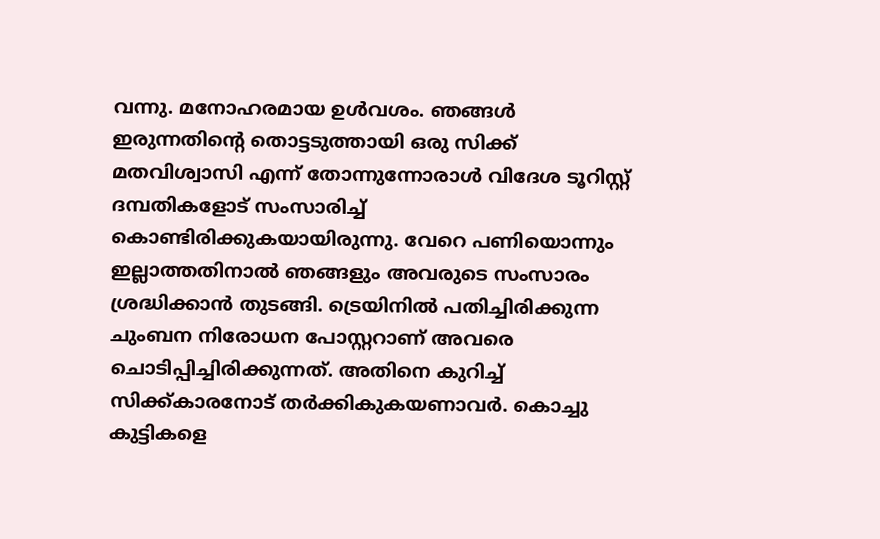വന്നു. മനോഹരമായ ഉള്‍വശം. ഞങ്ങള്‍ ഇരുന്നതിന്റെ തൊട്ടടുത്തായി ഒരു സിക്ക് മതവിശ്വാസി എന്ന് തോന്നുന്നോരാള്‍ വിദേശ ടൂറിസ്റ്റ് ദമ്പതികളോട് സംസാരിച്ച് കൊണ്ടിരിക്കുകയായിരുന്നു. വേറെ പണിയൊന്നും ഇല്ലാത്തതിനാല്‍ ഞങ്ങളും അവരുടെ സംസാരം ശ്രദ്ധിക്കാന്‍ തുടങ്ങി. ട്രെയിനില്‍ പതിച്ചിരിക്കുന്ന ചുംബന നിരോധന പോസ്റ്ററാണ് അവരെ ചൊടിപ്പിച്ചിരിക്കുന്നത്. അതിനെ കുറിച്ച് സിക്ക്കാരനോട് തര്‍ക്കികുകയണാവര്‍. കൊച്ചു കുട്ടികളെ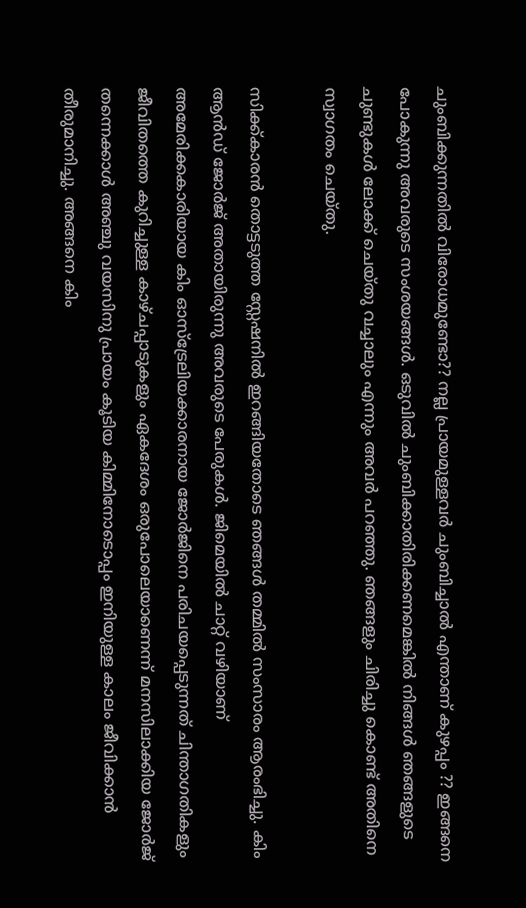ചുംബിക്കുന്നതില്‍ വിരോധമുണ്ടോ?? നല്ല പ്രായമുള്ളവര്‍ ചുംബിച്ചാല്‍ എന്താണ് കുഴപ്പം ?? ഇങ്ങനെ പോകുന്നു അവരുടെ സംശയങ്ങള്‍. ഒടുവില്‍ ചുംബിക്കാതിരിക്കണമെങ്കില്‍ നിങ്ങള്‍ ഞങ്ങളുടെ ചുണ്ടുകള്‍ ലോക്ക് ചെയ്തു വച്ചാലും എന്നും അവര്‍ പറഞ്ഞു. ഞങ്ങളും ചിരിച്ചു കൊണ്ട് അതിനെ സ്വാഗതം ചെയ്തു.

സിക്ക്കാരന്‍ തൊട്ടടുത്ത സ്റ്റേഷനില്‍ ഇറങ്ങിയതോടെ ഞങ്ങള്‍ തമ്മില്‍ സംസാരം ആരംഭിച്ചു. കിം ആന്‍ഡ്‌ ജോര്‍ജ് അതായിരുന്നു അവരുടെ പേരുകള്‍. ജിമെയില്‍ ചാറ്റ് വഴിയാണ് അമേരിക്കകാരിയായ കിം ഓസ്ട്രേലിയക്കാരനായ ജോര്‍ജിനെ പരിചയപ്പെടുന്നത് ചിന്താഗതികളും ജീവിതത്തെ കുറിച്ചുള്ള കാഴ്ചപ്പാടുകളും ഏകദേശം ഒരുപോലെയാണെന്ന് മനസിലാക്കിയ ജോര്‍ജ് തന്നെക്കാള്‍ അഞ്ചു വയസിനു പ്രായം കൂടിയ കിമ്മിനോടൊപ്പം ഇനിയുള്ള കാലം ജീവിക്കാന്‍ തീരുമാനിച്ചു. അങ്ങനെ കിം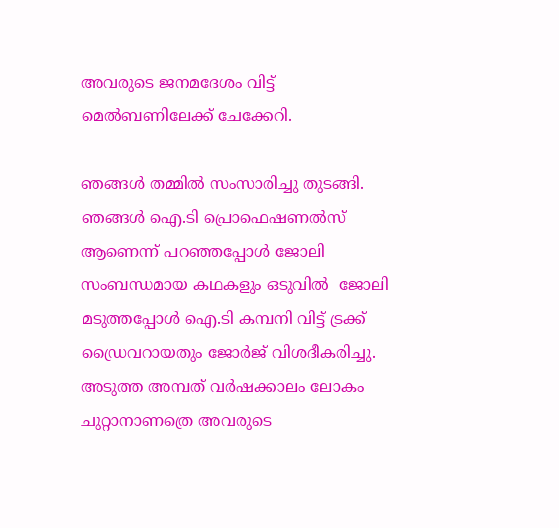അവരുടെ ജനമദേശം വിട്ട് മെല്‍ബണിലേക്ക് ചേക്കേറി.

ഞങ്ങള്‍ തമ്മില്‍ സംസാരിച്ചു തുടങ്ങി. ഞങ്ങള്‍ ഐ.ടി പ്രൊഫെഷണല്‍സ് ആണെന്ന് പറഞ്ഞപ്പോള്‍ ജോലി സംബന്ധമായ കഥകളും ഒടുവില്‍  ജോലി മടുത്തപ്പോള്‍ ഐ.ടി കമ്പനി വിട്ട് ട്രക്ക് ഡ്രൈവറായതും ജോര്‍ജ് വിശദീകരിച്ചു. അടുത്ത അമ്പത് വര്‍ഷക്കാലം ലോകം ചുറ്റാനാണത്രെ അവരുടെ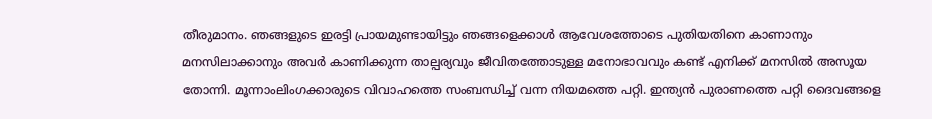തീരുമാനം. ഞങ്ങളുടെ ഇരട്ടി പ്രായമുണ്ടായിട്ടും ഞങ്ങളെക്കാള്‍ ആവേശത്തോടെ പുതിയതിനെ കാണാനും മനസിലാക്കാനും അവര്‍ കാണിക്കുന്ന താല്പര്യവും ജീവിതത്തോടുള്ള മനോഭാവവും കണ്ട് എനിക്ക് മനസില്‍ അസൂയ തോന്നി. മൂന്നാംലിംഗക്കാരുടെ വിവാഹത്തെ സംബന്ധിച്ച് വന്ന നിയമത്തെ പറ്റി. ഇന്ത്യന്‍ പുരാണത്തെ പറ്റി ദൈവങ്ങളെ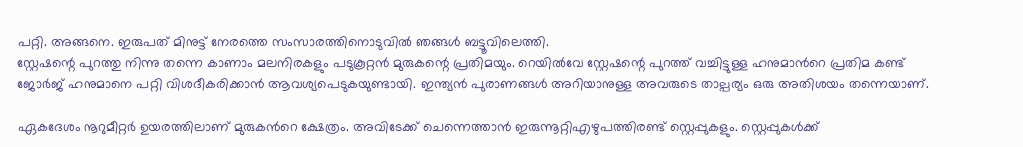പറ്റി. അങ്ങനെ. ഇരുപത് മിനുട്ട് നേരത്തെ സംസാരത്തിനൊടുവില്‍ ഞങ്ങള്‍ ബട്ടൂവിലെത്തി.
സ്റ്റേഷന്റെ പുറത്തു നിന്നു തന്നെ കാണാം മലനിരകളും പടുകൂറ്റന്‍ മുരുകന്റെ പ്രതിമയും. റെയില്‍വേ സ്റ്റേഷന്റെ പുറത്ത് വച്ചിട്ടുള്ള ഹനുമാന്‍റെ പ്രതിമ കണ്ട് ജോര്‍ജ് ഹനുമാനെ പറ്റി വിശദീകരിക്കാന്‍ ആവശ്യപെടുകയുണ്ടായി. ഇന്ത്യന്‍ പുരാണങ്ങള്‍ അറിയാനുള്ള അവരുടെ താല്പര്യം ഒരു അതിശയം തന്നെയാണ്.

ഏകദേശം നൂറുമീറ്റര്‍ ഉയരത്തിലാണ് മുരുകന്‍റെ ക്ഷേത്രം. അവിടേക്ക് ചെന്നെത്താന്‍ ഇരുന്നൂറ്റിഎഴുപത്തിരണ്ട് സ്റ്റെപ്പുകളും. സ്റ്റെപ്പുകള്‍ക്ക്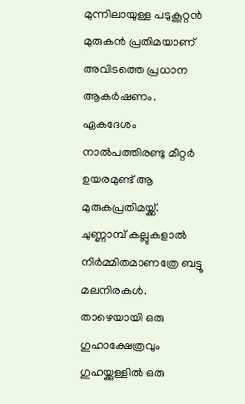മുന്നിലായുള്ള പടുകൂറ്റന്‍ മുരുകന്‍ പ്രതിമയാണ് അവിടത്തെ പ്രധാന ആകര്‍ഷണം. ഏകദേശം നാല്‍പത്തിരണ്ടു മീറ്റര്‍ ഉയരമുണ്ട് ആ മുരുകപ്രതിമയ്ക്ക്.  ചുണ്ണാമ്പ് കല്ലുകളാല്‍ നിര്‍മ്മിതമാണത്രേ ബട്ടൂ മലനിരകള്‍. താഴെയായി ഒരു ഗുഹാക്ഷേത്രവും ഗുഹയ്ക്കുള്ളില്‍ ഒരു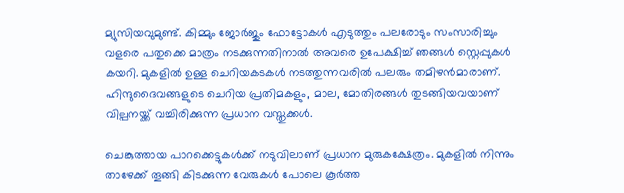മ്യുസിയവുമുണ്ട്. കിമ്മും ജോര്‍ജും ഫോട്ടോകള്‍ എടുത്തും പലരോടും സംസാരിച്ചും വളരെ പതുക്കെ മാത്രം നടക്കുന്നതിനാല്‍ അവരെ ഉപേക്ഷിച്ച് ഞങ്ങള്‍ സ്റ്റെപ്പുകള്‍ കയറി. മുകളില്‍ ഉള്ള ചെറിയകടകള്‍ നടത്തുന്നവരില്‍ പലരും തമിഴന്‍മാരാണ്. ഹിന്ദുദൈവങ്ങളുടെ ചെറിയ പ്രതിമകളും, മാല, മോതിരങ്ങള്‍ തുടങ്ങിയവയാണ് വില്പനയ്ക്ക് വച്ചിരിക്കുന്ന പ്രധാന വസ്തുക്കള്‍.

ചെങ്കുത്തായ പാറക്കെട്ടുകള്‍ക്ക് നടുവിലാണ് പ്രധാന മുരുകക്ഷേത്രം. മുകളില്‍ നിന്നും താഴേക്ക് തൂങ്ങി കിടക്കുന്ന വേരുകള്‍ പോലെ കൂര്‍ത്ത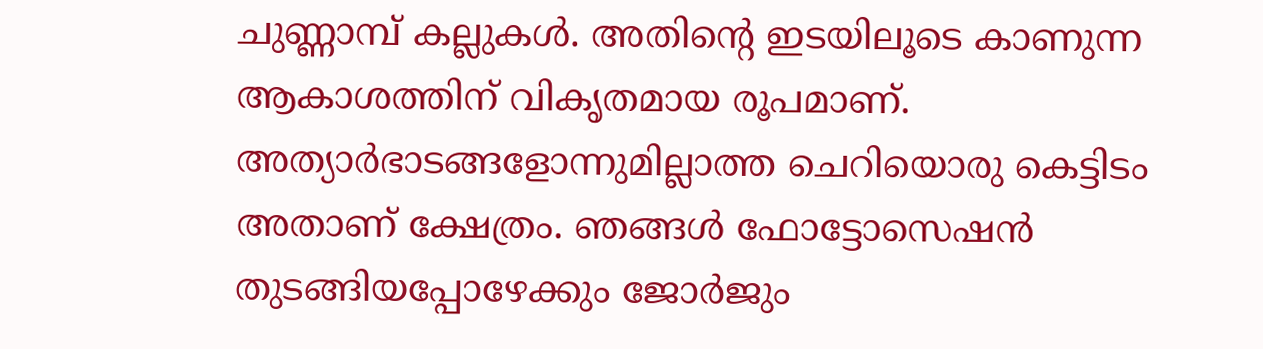ചുണ്ണാമ്പ് കല്ലുകള്‍. അതിന്റെ ഇടയിലൂടെ കാണുന്ന ആകാശത്തിന്‌ വികൃതമായ രൂപമാണ്. അത്യാര്‍ഭാടങ്ങളോന്നുമില്ലാത്ത ചെറിയൊരു കെട്ടിടം അതാണ്‌ ക്ഷേത്രം. ഞങ്ങള്‍ ഫോട്ടോസെഷന്‍ തുടങ്ങിയപ്പോഴേക്കും ജോര്‍ജും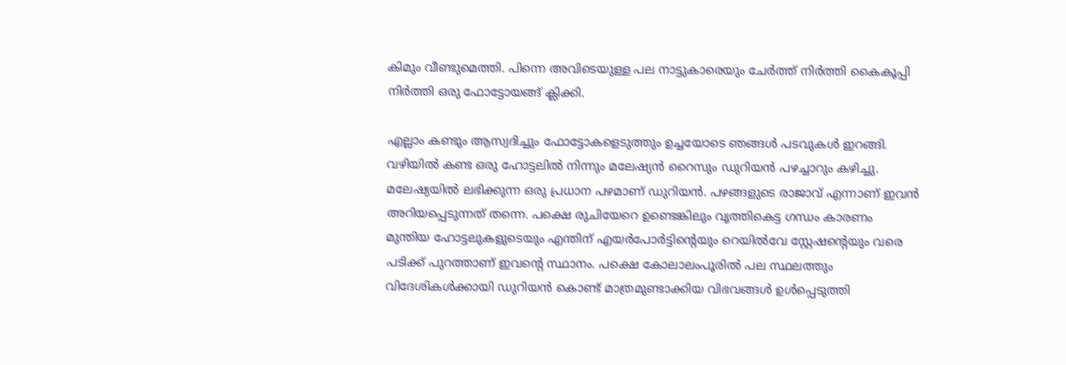കിമും വീണ്ടുമെത്തി. പിന്നെ അവിടെയുള്ള പല നാട്ടുകാരെയും ചേര്‍ത്ത് നിര്‍ത്തി കൈകൂപ്പി നിര്‍ത്തി ഒരു ഫോട്ടോയങ്ങ് ക്ലിക്കി.

എല്ലാം കണ്ടും ആസ്വദിച്ചും ഫോട്ടോകളെടുത്തും ഉച്ചയോടെ ഞങ്ങള്‍ പടവുകള്‍ ഇറങ്ങി. വഴിയില്‍ കണ്ട ഒരു ഹോട്ടലില്‍ നിന്നും മലേഷ്യന്‍ റൈസും ഡുറിയന്‍ പഴച്ചാറും കഴിച്ചു. മലേഷ്യയില്‍ ലഭിക്കുന്ന ഒരു പ്രധാന പഴമാണ് ഡുറിയന്‍. പഴങ്ങളുടെ രാജാവ് എന്നാണ് ഇവന്‍ അറിയപ്പെടുന്നത് തന്നെ. പക്ഷെ രുചിയേറെ ഉണ്ടെങ്കിലും വൃത്തികെട്ട ഗന്ധം കാരണം മുന്തിയ ഹോട്ടലുകളുടെയും എന്തിന് എയര്‍പോര്‍ട്ടിന്റെയും റെയില്‍വേ സ്റ്റേഷന്‍റെയും വരെ പടിക്ക് പുറത്താണ് ഇവന്റെ സ്ഥാനം. പക്ഷെ കോലാലംപൂരില്‍ പല സ്ഥലത്തും വിദേശികള്‍ക്കായി ഡുറിയന്‍ കൊണ്ട് മാത്രമുണ്ടാക്കിയ വിഭവങ്ങള്‍ ഉള്‍പ്പെടുത്തി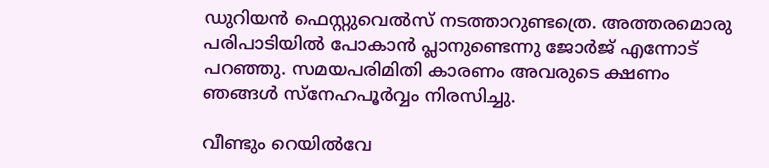ഡുറിയന്‍ ഫെസ്റ്റുവെല്‍സ് നടത്താറുണ്ടത്രെ. അത്തരമൊരു പരിപാടിയില്‍ പോകാന്‍ പ്ലാനുണ്ടെന്നു ജോര്‍ജ് എന്നോട് പറഞ്ഞു. സമയപരിമിതി കാരണം അവരുടെ ക്ഷണം ഞങ്ങള്‍ സ്നേഹപൂര്‍വ്വം നിരസിച്ചു.

വീണ്ടും റെയില്‍വേ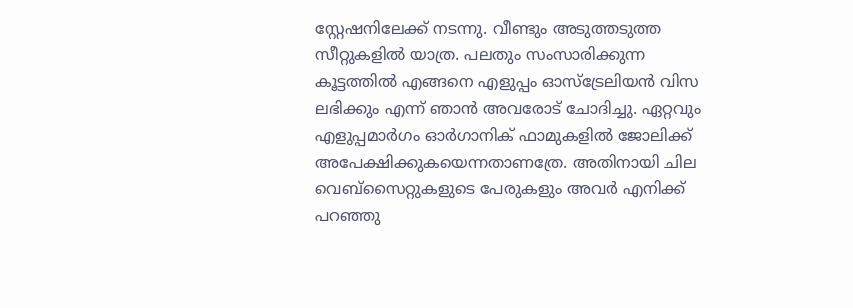സ്റ്റേഷനിലേക്ക് നടന്നു. വീണ്ടും അടുത്തടുത്ത സീറ്റുകളില്‍ യാത്ര. പലതും സംസാരിക്കുന്ന കൂട്ടത്തില്‍ എങ്ങനെ എളുപ്പം ഓസ്ട്രേലിയന്‍ വിസ ലഭിക്കും എന്ന് ഞാന്‍ അവരോട് ചോദിച്ചു. ഏറ്റവും എളുപ്പമാര്‍ഗം ഓര്‍ഗാനിക് ഫാമുകളില്‍ ജോലിക്ക് അപേക്ഷിക്കുകയെന്നതാണത്രേ. അതിനായി ചില വെബ്സൈറ്റുകളുടെ പേരുകളും അവര്‍ എനിക്ക് പറഞ്ഞു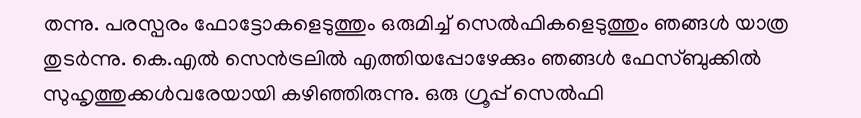തന്നു. പരസ്പരം ഫോട്ടോകളെടുത്തും ഒരുമിച്ച് സെല്‍ഫികളെടുത്തും ഞങ്ങള്‍ യാത്ര തുടര്‍ന്നു. കെ.എല്‍ സെന്‍ട്രലില്‍ എത്തിയപ്പോഴേക്കും ഞങ്ങള്‍ ഫേസ്ബുക്കില്‍ സുഹൃത്തുക്കള്‍വരേയായി കഴിഞ്ഞിരുന്നു. ഒരു ഗ്രൂപ്പ്‌ സെല്‍ഫി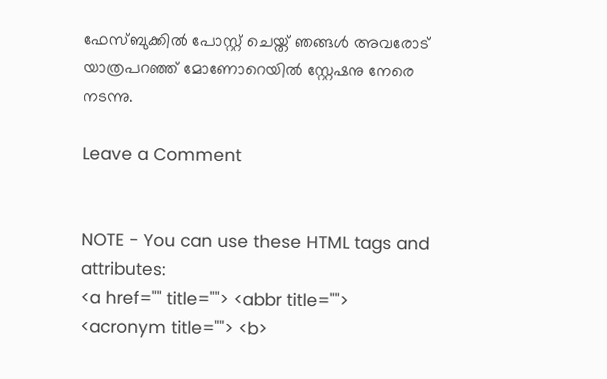ഫേസ്ബുക്കില്‍ പോസ്റ്റ്‌ ചെയ്ത് ഞങ്ങള്‍ അവരോട് യാത്രപറഞ്ഞ്‌ മോണോറെയില്‍ സ്റ്റേഷനു നേരെ നടന്നു.

Leave a Comment


NOTE - You can use these HTML tags and attributes:
<a href="" title=""> <abbr title=""> <acronym title=""> <b>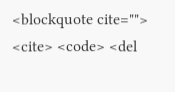<blockquote cite=""> <cite> <code> <del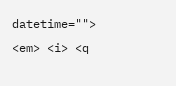datetime=""> <em> <i> <q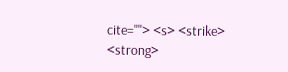cite=""> <s> <strike> <strong>